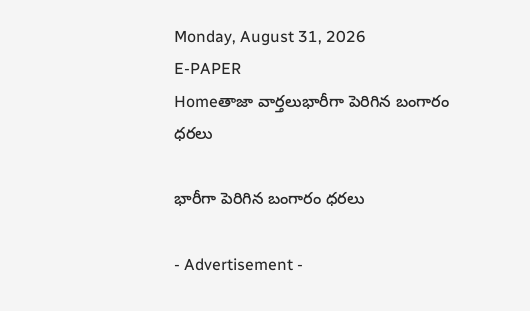Monday, August 31, 2026
E-PAPER
Homeతాజా వార్తలుభారీగా పెరిగిన బంగారం ధరలు

భారీగా పెరిగిన బంగారం ధరలు

- Advertisement -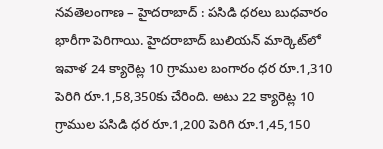నవతెలంగాణ – హైదరాబాద్ : పసిడి ధరలు బుధవారం భారీగా పెరిగాయి. హైదరాబాద్ బులియన్ మార్కెట్‌లో ఇవాళ 24 క్యారెట్ల 10 గ్రాముల బంగారం ధర రూ.1,310 పెరిగి రూ.1,58,350కు చేరింది. అటు 22 క్యారెట్ల 10 గ్రాముల పసిడి ధర రూ.1,200 పెరిగి రూ.1,45,150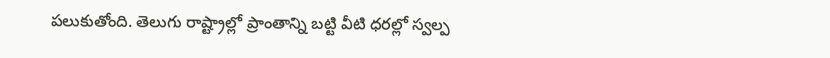పలుకుతోంది. తెలుగు రాష్ట్రాల్లో ప్రాంతాన్ని బట్టి వీటి ధరల్లో స్వల్ప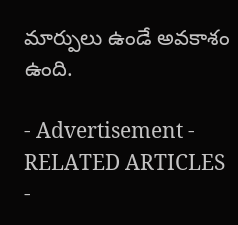మార్పులు ఉండే అవకాశం ఉంది.

- Advertisement -
RELATED ARTICLES
-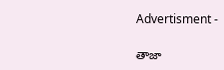Advertisment -

తాజా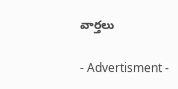వార్తలు

- Advertisment -